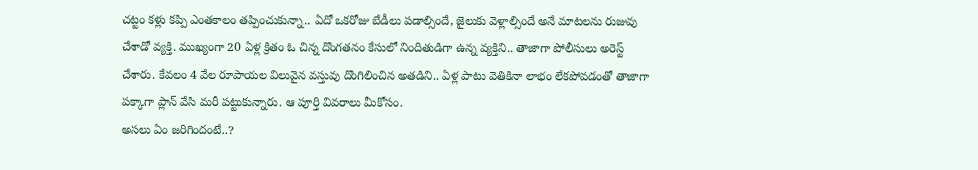చట్టం కళ్లు కప్పి ఎంతకాలం తప్పించుకున్నా.. ఏదో ఒకరోజు బేడీలు పడాల్సిందే, జైలుకు వెళ్లాల్సిందే అనే మాటలను రుజువు చేశాడో వ్యక్తి. ముఖ్యంగా 20 ఏళ్ల క్రితం ఓ చిన్న దొంగతనం కేసులో నిందితుడిగా ఉన్న వ్యక్తిని.. తాజాగా పోలీసులు అరెస్ట్ చేశారు. కేవలం 4 వేల రూపాయల విలువైన వస్తువు దొంగిలించిన అతడిని.. ఏళ్ల పాటు వెతికినా లాభం లేకపోవడంతో తాజాగా పక్కాగా ప్లాన్ వేసి మరీ పట్టుకున్నారు. ఆ పూర్తి వివరాలు మీకోసం.
అసలు ఏం జరిగిందంటే..?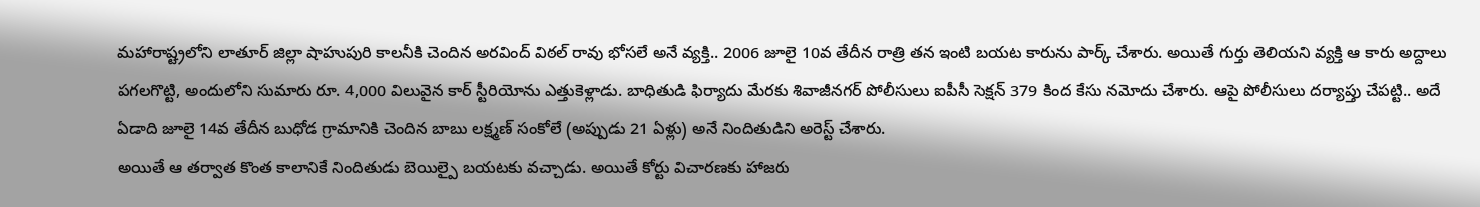మహారాష్ట్రలోని లాతూర్ జిల్లా షాహుపురి కాలనీకి చెందిన అరవింద్ విఠల్ రావు భోసలే అనే వ్యక్తి.. 2006 జూలై 10వ తేదీన రాత్రి తన ఇంటి బయట కారును పార్క్ చేశారు. అయితే గుర్తు తెలియని వ్యక్తి ఆ కారు అద్దాలు పగలగొట్టి, అందులోని సుమారు రూ. 4,000 విలువైన కార్ స్టీరియోను ఎత్తుకెళ్లాడు. బాధితుడి ఫిర్యాదు మేరకు శివాజీనగర్ పోలీసులు ఐపీసీ సెక్షన్ 379 కింద కేసు నమోదు చేశారు. ఆపై పోలీసులు దర్యాప్తు చేపట్టి.. అదే ఏడాది జూలై 14వ తేదీన బుధోడ గ్రామానికి చెందిన బాబు లక్ష్మణ్ సంకోలే (అప్పుడు 21 ఏళ్లు) అనే నిందితుడిని అరెస్ట్ చేశారు.
అయితే ఆ తర్వాత కొంత కాలానికే నిందితుడు బెయిల్పై బయటకు వచ్చాడు. అయితే కోర్టు విచారణకు హాజరు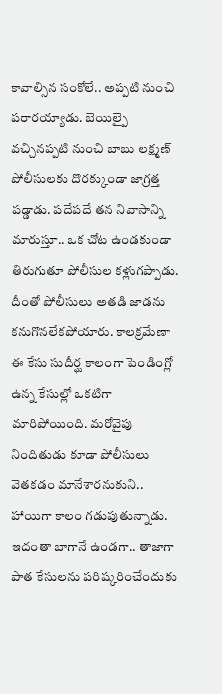కావాల్సిన సంకోలే.. అప్పటి నుంచి పరారయ్యాడు. బెయిల్పై వచ్చినప్పటి నుంచి బాబు లక్ష్మణ్ పోలీసులకు దొరక్కుండా జాగ్రత్త పడ్డాడు. పదేపదే తన నివాసాన్ని మారుస్తూ.. ఒక చోట ఉండకుండా తిరుగుతూ పోలీసుల కళ్లుగప్పాడు. దీంతో పోలీసులు అతడి జాడను కనుగొనలేకపోయారు. కాలక్రమేణా ఈ కేసు సుదీర్ఘ కాలంగా పెండింగ్లో ఉన్న కేసుల్లో ఒకటిగా మారిపోయింది. మరోవైపు నిందితుడు కూడా పోలీసులు వెతకడం మానేశారనుకుని.. హాయిగా కాలం గడుపుతున్నాడు.
ఇదంతా బాగానే ఉండగా.. తాజాగా పాత కేసులను పరిష్కరించేందుకు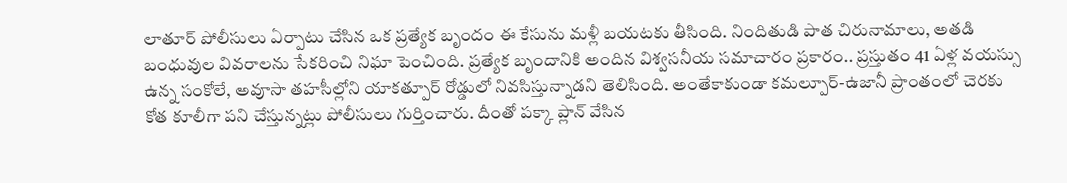లాతూర్ పోలీసులు ఏర్పాటు చేసిన ఒక ప్రత్యేక బృందం ఈ కేసును మళ్లీ బయటకు తీసింది. నిందితుడి పాత చిరునామాలు, అతడి బంధువుల వివరాలను సేకరించి నిఘా పెంచింది. ప్రత్యేక బృందానికి అందిన విశ్వసనీయ సమాచారం ప్రకారం.. ప్రస్తుతం 41 ఏళ్ల వయస్సు ఉన్న సంకోలే, అవూసా తహసీల్లోని యాకత్పూర్ రోడ్డులో నివసిస్తున్నాడని తెలిసింది. అంతేకాకుండా కమల్పూర్-ఉజానీ ప్రాంతంలో చెరకు కోత కూలీగా పని చేస్తున్నట్లు పోలీసులు గుర్తించారు. దీంతో పక్కా ప్లాన్ వేసిన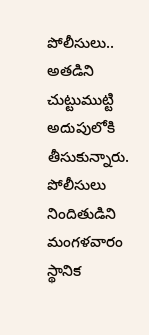పోలీసులు.. అతడిని చుట్టుముట్టి అదుపులోకి తీసుకున్నారు. పోలీసులు నిందితుడిని మంగళవారం స్థానిక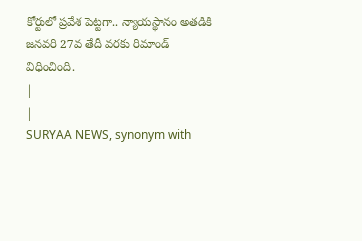కోర్టులో ప్రవేశ పెట్టగా.. న్యాయస్థానం అతడికి జనవరి 27వ తేదీ వరకు రిమాండ్ విధించింది.
|
|
SURYAA NEWS, synonym with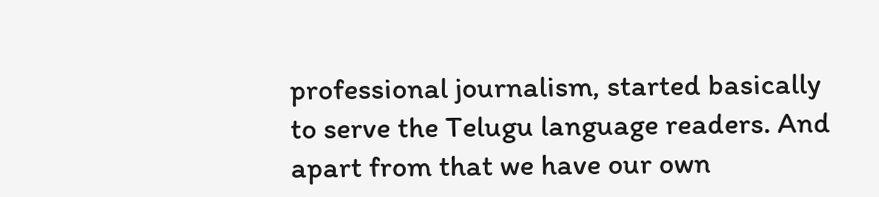professional journalism, started basically to serve the Telugu language readers. And apart from that we have our own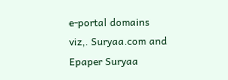e-portal domains viz,. Suryaa.com and Epaper Suryaa